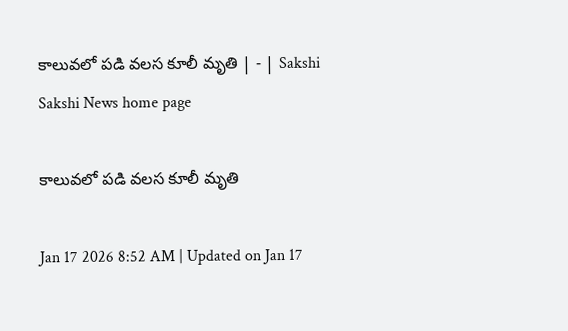కాలువలో పడి వలస కూలీ మృతి | - | Sakshi
Sakshi News home page

కాలువలో పడి వలస కూలీ మృతి

Jan 17 2026 8:52 AM | Updated on Jan 17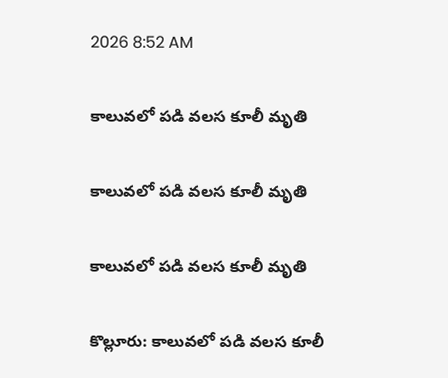2026 8:52 AM

కాలువలో పడి వలస కూలీ మృతి

కాలువలో పడి వలస కూలీ మృతి

కాలువలో పడి వలస కూలీ మృతి

కొల్లూరు: కాలువలో పడి వలస కూలీ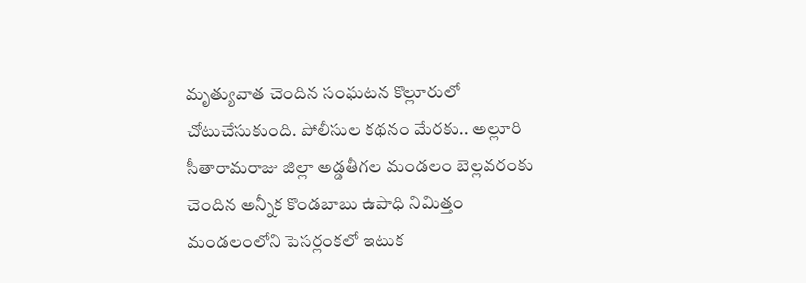మృత్యువాత చెందిన సంఘటన కొల్లూరులో చోటుచేసుకుంది. పోలీసుల కథనం మేరకు.. అల్లూరి సీతారామరాజు జిల్లా అడ్డతీగల మండలం బెల్లవరంకు చెందిన అన్నీక కొండబాబు ఉపాధి నిమిత్తం మండలంలోని పెసర్లంకలో ఇటుక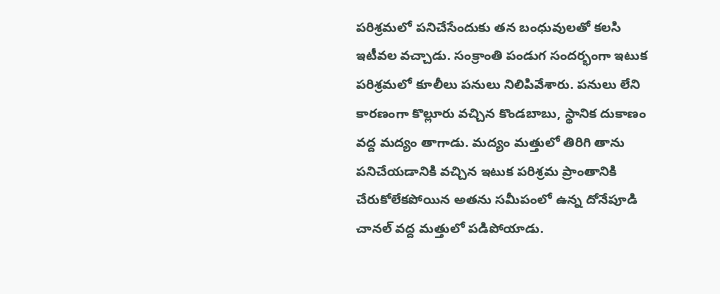పరిశ్రమలో పనిచేసేందుకు తన బంధువులతో కలసి ఇటీవల వచ్చాడు. సంక్రాంతి పండుగ సందర్భంగా ఇటుక పరిశ్రమలో కూలీలు పనులు నిలిపివేశారు. పనులు లేని కారణంగా కొల్లూరు వచ్చిన కొండబాబు, స్థానిక దుకాణం వద్ద మద్యం తాగాడు. మద్యం మత్తులో తిరిగి తాను పనిచేయడానికి వచ్చిన ఇటుక పరిశ్రమ ప్రాంతానికి చేరుకోలేకపోయిన అతను సమీపంలో ఉన్న దోనేపూడి చానల్‌ వద్ద మత్తులో పడిపోయాడు.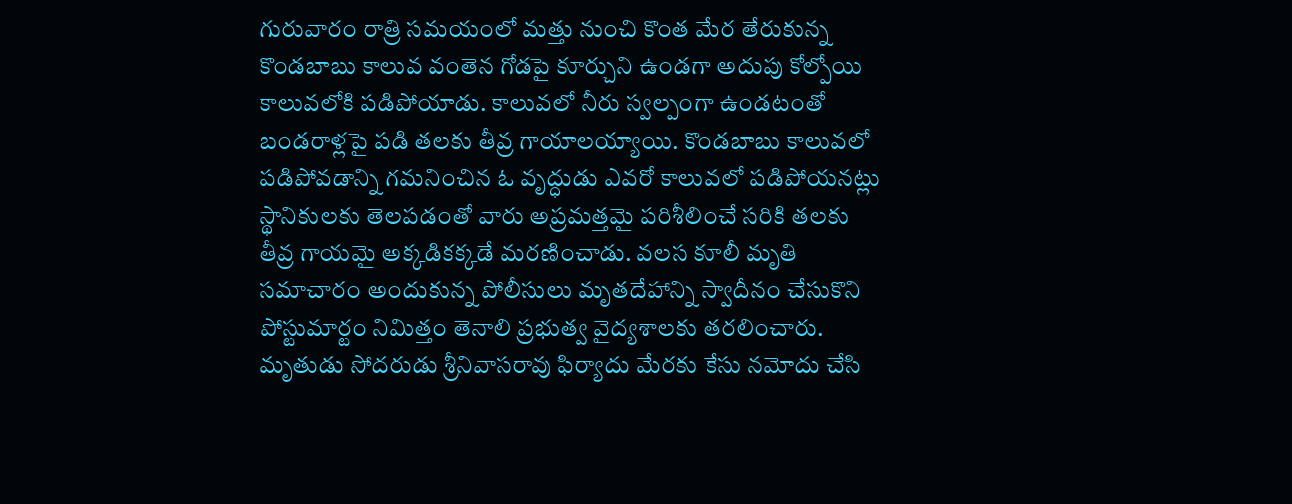గురువారం రాత్రి సమయంలో మత్తు నుంచి కొంత మేర తేరుకున్న కొండబాబు కాలువ వంతెన గోడపై కూర్చుని ఉండగా అదుపు కోల్పోయి కాలువలోకి పడిపోయాడు. కాలువలో నీరు స్వల్పంగా ఉండటంతో బండరాళ్లపై పడి తలకు తీవ్ర గాయాలయ్యాయి. కొండబాబు కాలువలో పడిపోవడాన్ని గమనించిన ఓ వృద్ధుడు ఎవరో కాలువలో పడిపోయనట్లు స్థానికులకు తెలపడంతో వారు అప్రమత్తమై పరిశీలించే సరికి తలకు తీవ్ర గాయమై అక్కడికక్కడే మరణించాడు. వలస కూలీ మృతి సమాచారం అందుకున్న పోలీసులు మృతదేహాన్ని స్వాదీనం చేసుకొని పోస్టుమార్టం నిమిత్తం తెనాలి ప్రభుత్వ వైద్యశాలకు తరలించారు. మృతుడు సోదరుడు శ్రీనివాసరావు ఫిర్యాదు మేరకు కేసు నమోదు చేసి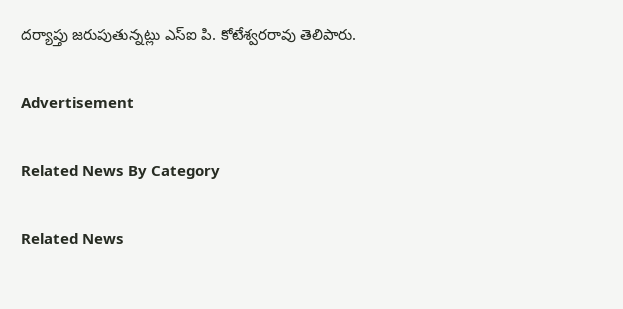దర్యాప్తు జరుపుతున్నట్లు ఎస్‌ఐ పి. కోటేశ్వరరావు తెలిపారు.

Advertisement

Related News By Category

Related News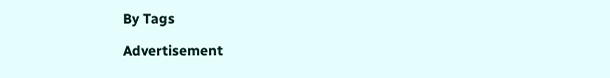By Tags

Advertisement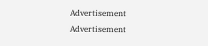Advertisement
Advertisement